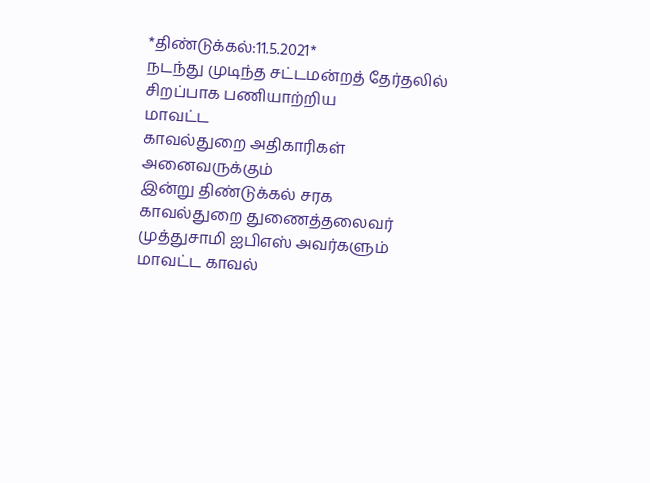*திண்டுக்கல்:11.5.2021*
நடந்து முடிந்த சட்டமன்றத் தேர்தலில்
சிறப்பாக பணியாற்றிய
மாவட்ட
காவல்துறை அதிகாரிகள் அனைவருக்கும்
இன்று திண்டுக்கல் சரக
காவல்துறை துணைத்தலைவர் முத்துசாமி ஐபிஎஸ் அவர்களும்
மாவட்ட காவல்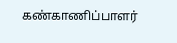கண்காணிப்பாளர்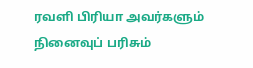ரவளி பிரியா அவர்களும்
நினைவுப் பரிசும்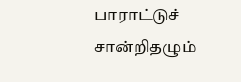பாராட்டுச் சான்றிதழும்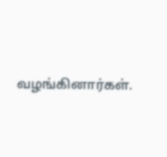வழங்கினார்கள்.